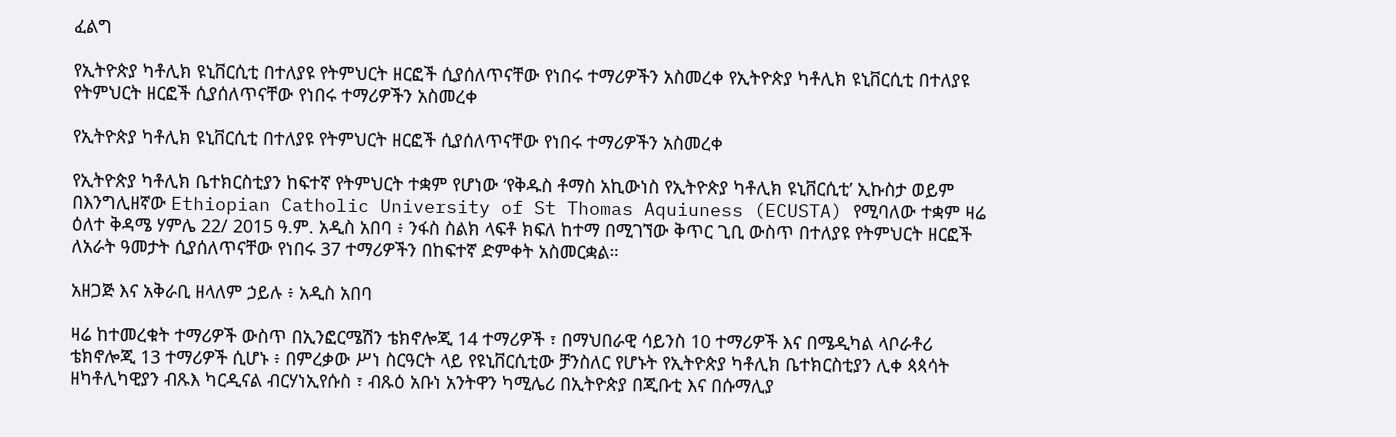ፈልግ

የኢትዮጵያ ካቶሊክ ዩኒቨርሲቲ በተለያዩ የትምህርት ዘርፎች ሲያሰለጥናቸው የነበሩ ተማሪዎችን አስመረቀ የኢትዮጵያ ካቶሊክ ዩኒቨርሲቲ በተለያዩ የትምህርት ዘርፎች ሲያሰለጥናቸው የነበሩ ተማሪዎችን አስመረቀ

የኢትዮጵያ ካቶሊክ ዩኒቨርሲቲ በተለያዩ የትምህርት ዘርፎች ሲያሰለጥናቸው የነበሩ ተማሪዎችን አስመረቀ

የኢትዮጵያ ካቶሊክ ቤተክርስቲያን ከፍተኛ የትምህርት ተቋም የሆነው ‘የቅዱስ ቶማስ አኪውነስ የኢትዮጵያ ካቶሊክ ዩኒቨርሲቲ’ ኢኩስታ ወይም በእንግሊዘኛው Ethiopian Catholic University of St Thomas Aquiuness (ECUSTA) የሚባለው ተቋም ዛሬ ዕለተ ቅዳሜ ሃምሌ 22/ 2015 ዓ.ም. አዲስ አበባ ፥ ንፋስ ስልክ ላፍቶ ክፍለ ከተማ በሚገኘው ቅጥር ጊቢ ውስጥ በተለያዩ የትምህርት ዘርፎች ለአራት ዓመታት ሲያሰለጥናቸው የነበሩ 37 ተማሪዎችን በከፍተኛ ድምቀት አስመርቋል።

አዘጋጅ እና አቅራቢ ዘላለም ኃይሉ ፥ አዲስ አበባ

ዛሬ ከተመረቁት ተማሪዎች ውስጥ በኢንፎርሜሽን ቴክኖሎጂ 14 ተማሪዎች ፣ በማህበራዊ ሳይንስ 10 ተማሪዎች እና በሜዲካል ላቦራቶሪ ቴክኖሎጂ 13 ተማሪዎች ሲሆኑ ፥ በምረቃው ሥነ ስርዓርት ላይ የዩኒቨርሲቲው ቻንስለር የሆኑት የኢትዮጵያ ካቶሊክ ቤተክርስቲያን ሊቀ ጳጳሳት ዘካቶሊካዊያን ብጹእ ካርዲናል ብርሃነኢየሱስ ፣ ብጹዕ አቡነ አንትዋን ካሚሌሪ በኢትዮጵያ በጂቡቲ እና በሱማሊያ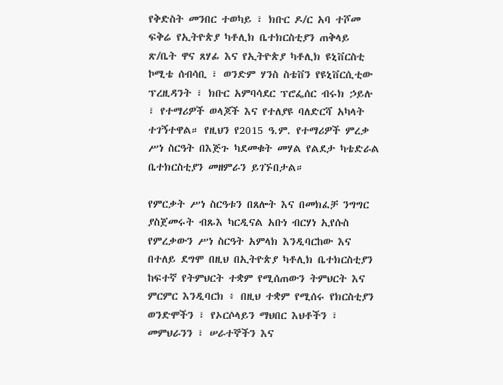የቅድስት መንበር ተወካይ ፣ ክቡር ዶ/ር አባ ተሾመ ፍቅሬ የኢትዮጵያ ካቶሊክ ቤተክርስቲያን ጠቅላይ ጽ/ቤት ዋና ጸሃፊ እና የኢትዮጵያ ካቶሊክ ዩኒቨርስቲ ኮሚቴ ሰብሳቢ ፣ ወንድም ሃንስ ስቴቨን የዩኒቨርሲቲው ፕረዚዳንት ፣ ክቡር አምባሳደር ፕሮፌሰር ብሩክ ኃይሉ ፣ የተማሪዎች ወላጆች እና የተለያዩ ባለድርሻ አካላት ተገኝተዋል። የዚህን የ2015 ዓ.ም. የተማሪዎች ምረቃ ሥነ ስርዓት በእጅጉ ካደመቁት መሃል የልደታ ካቴድራል ቤተክርስቲያን መዘምራን ይገኙበታል።

የምርቃት ሥነ ስርዓቱን በጸሎት እና በመክፈቻ ንግግር ያስጀመሩት ብጹእ ካርዲናል አቡነ ብርሃነ ኢየሱስ የምረቃውን ሥነ ስርዓት አምላክ እንዲባርከው እና በተለይ ደግሞ በዚህ በኢትዮጵያ ካቶሊክ ቤተክርስቲያን ከፍተኛ የትምህርት ተቋም የሚሰጠውን ትምህርት እና ምርምር እንዲባርክ ፥ በዚህ ተቋም የሚሰሩ የክርስቲያን ወንድሞችን ፣ የኦርሶላይን ማህበር እህቶችን ፣ መምህራንን ፣ ሠራተኞችን እና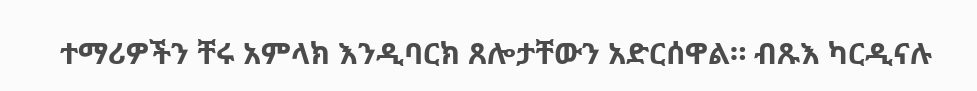ተማሪዎችን ቸሩ አምላክ እንዲባርክ ጸሎታቸውን አድርሰዋል። ብጹእ ካርዲናሉ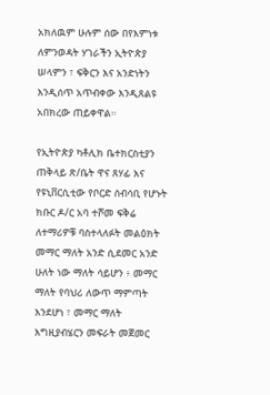አክለዉም ሁሉም ሰው በየእምነቱ ለምንወዳት ሃገራችን ኢትዮጵያ ሠላምን ፣ ፍቅርን እና አንድነትን እንዲሰጥ አጥብቀው እንዲጸልዩ አበክረው ጠይቀዋል።

የኢትዮጵያ ካቶሊክ ቤተክርስቲያን ጠቅላይ ጽ/ቤት ዋና ጸሃፊ እና የዩኒቨርሲቲው የቦርድ ሰብሳቢ የሆኑት ክቡር ዶ/ር አባ ተሾመ ፍቅሬ ለተማሪዎቹ ባስተላለፉት መልዕክት መማር ማለት አንድ ሲደመር አንድ ሁለት ነው ማለት ሳይሆን ፥ መማር ማለት የባህሪ ለውጥ ማምጣት እንደሆነ ፣ መማር ማለት እግዚያብሄርን መፍራት መጀመር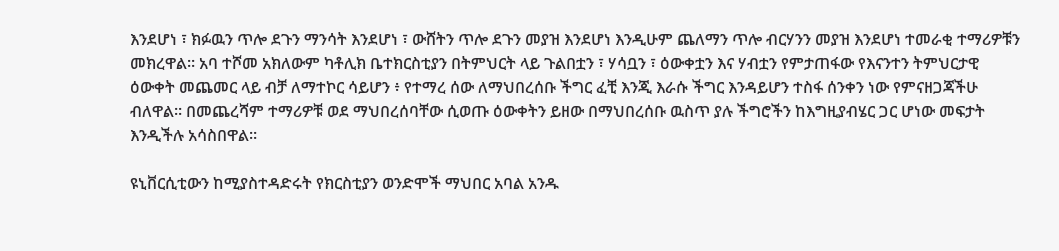እንደሆነ ፣ ክፉዉን ጥሎ ደጉን ማንሳት እንደሆነ ፣ ውሸትን ጥሎ ደጉን መያዝ እንደሆነ እንዲሁም ጨለማን ጥሎ ብርሃንን መያዝ እንደሆነ ተመራቂ ተማሪዎቹን መክረዋል። አባ ተሾመ አክለውም ካቶሊክ ቤተክርስቲያን በትምህርት ላይ ጉልበቷን ፣ ሃሳቧን ፣ ዕውቀቷን እና ሃብቷን የምታጠፋው የእናንተን ትምህርታዊ ዕውቀት መጨመር ላይ ብቻ ለማተኮር ሳይሆን ፥ የተማረ ሰው ለማህበረሰቡ ችግር ፈቺ እንጂ እራሱ ችግር እንዳይሆን ተስፋ ሰንቀን ነው የምናዘጋጃችሁ ብለዋል። በመጨረሻም ተማሪዎቹ ወደ ማህበረሰባቸው ሲወጡ ዕውቀትን ይዘው በማህበረሰቡ ዉስጥ ያሉ ችግሮችን ከእግዚያብሄር ጋር ሆነው መፍታት እንዲችሉ አሳስበዋል።

ዩኒቨርሲቲውን ከሚያስተዳድሩት የክርስቲያን ወንድሞች ማህበር አባል አንዱ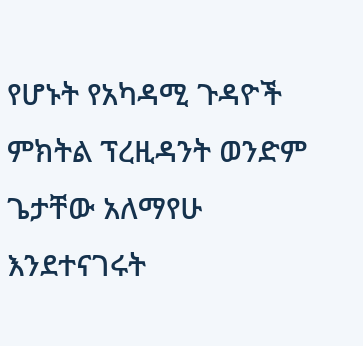የሆኑት የአካዳሚ ጉዳዮች ምክትል ፕረዚዳንት ወንድም ጌታቸው አለማየሁ እንደተናገሩት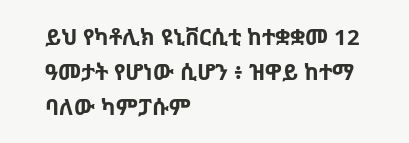ይህ የካቶሊክ ዩኒቨርሲቲ ከተቋቋመ 12 ዓመታት የሆነው ሲሆን ፥ ዝዋይ ከተማ ባለው ካምፓሱም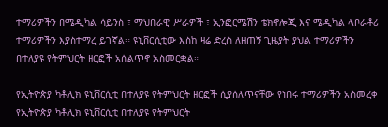ተማሪዎችን በሜዲካል ሳይንስ ፣ ማህበራዊ ሥራዎች ፣ ኢንፎርሜሽን ቴክኖሎጂ እና ሜዲካል ላቦራቶሪ ተማሪዎችን እያስተማረ ይገኛል። ዩኒቨርሲቲው እስከ ዛሬ ድረስ ለዘጠኝ ጊዜያት ያህል ተማሪዎችን በተለያዩ የትምህርት ዘርፎች አሰልጥኖ አስመርቋል።

የኢትዮጵያ ካቶሊክ ዩኒቨርሲቲ በተለያዩ የትምህርት ዘርፎች ሲያሰለጥናቸው የነበሩ ተማሪዎችን አስመረቀ
የኢትዮጵያ ካቶሊክ ዩኒቨርሲቲ በተለያዩ የትምህርት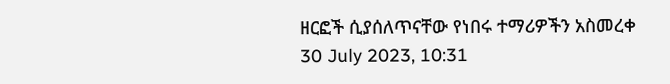ዘርፎች ሲያሰለጥናቸው የነበሩ ተማሪዎችን አስመረቀ
30 July 2023, 10:31